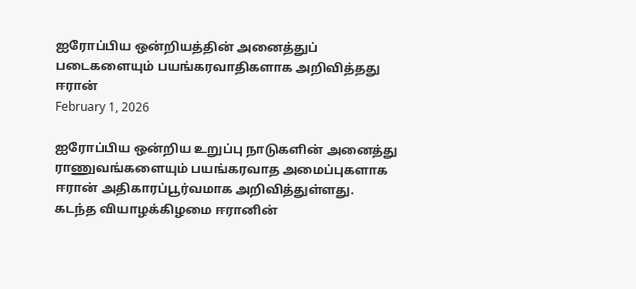ஐரோப்பிய ஒன்றியத்தின் அனைத்துப் படைகளையும் பயங்கரவாதிகளாக அறிவித்தது ஈரான்
February 1, 2026

ஐரோப்பிய ஒன்றிய உறுப்பு நாடுகளின் அனைத்து ராணுவங்களையும் பயங்கரவாத அமைப்புகளாக ஈரான் அதிகாரப்பூர்வமாக அறிவித்துள்ளது. கடந்த வியாழக்கிழமை ஈரானின்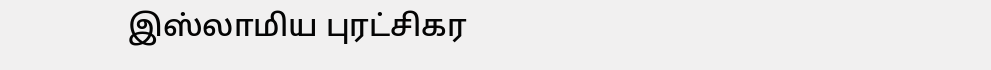இஸ்லாமிய புரட்சிகர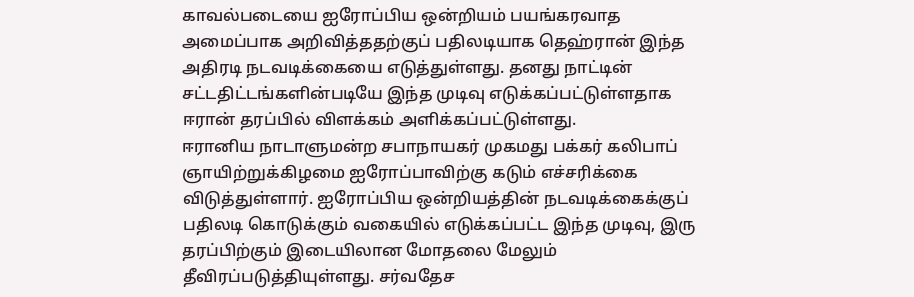காவல்படையை ஐரோப்பிய ஒன்றியம் பயங்கரவாத அமைப்பாக அறிவித்ததற்குப் பதிலடியாக தெஹ்ரான் இந்த அதிரடி நடவடிக்கையை எடுத்துள்ளது. தனது நாட்டின் சட்டதிட்டங்களின்படியே இந்த முடிவு எடுக்கப்பட்டுள்ளதாக ஈரான் தரப்பில் விளக்கம் அளிக்கப்பட்டுள்ளது.
ஈரானிய நாடாளுமன்ற சபாநாயகர் முகமது பக்கர் கலிபாப் ஞாயிற்றுக்கிழமை ஐரோப்பாவிற்கு கடும் எச்சரிக்கை விடுத்துள்ளார். ஐரோப்பிய ஒன்றியத்தின் நடவடிக்கைக்குப் பதிலடி கொடுக்கும் வகையில் எடுக்கப்பட்ட இந்த முடிவு, இரு தரப்பிற்கும் இடையிலான மோதலை மேலும் தீவிரப்படுத்தியுள்ளது. சர்வதேச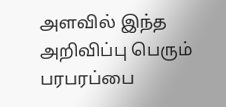அளவில் இந்த அறிவிப்பு பெரும் பரபரப்பை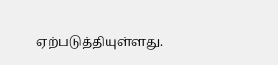ஏற்படுத்தியுள்ளது.